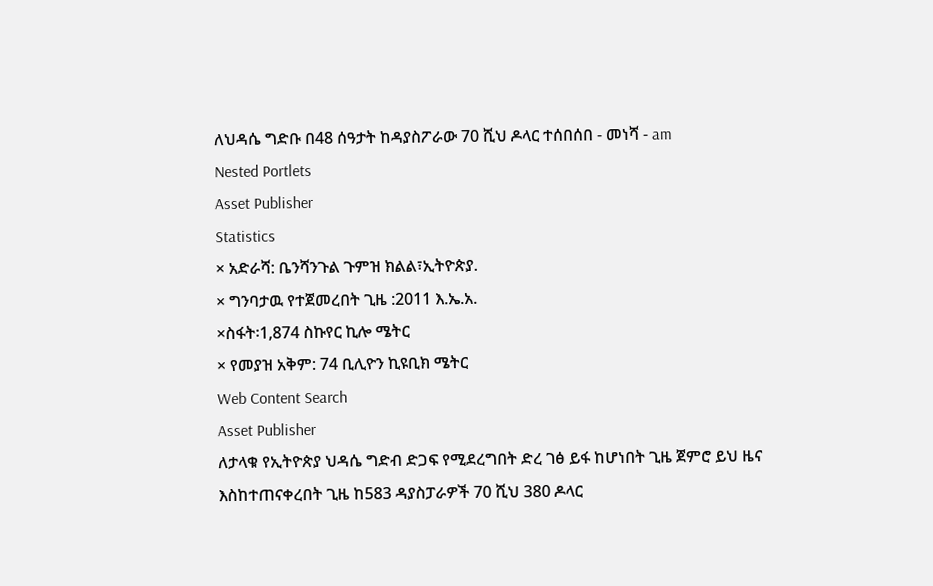ለህዳሴ ግድቡ በ48 ሰዓታት ከዳያስፖራው 70 ሺህ ዶላር ተሰበሰበ - መነሻ - am
Nested Portlets
Asset Publisher
Statistics
× አድራሻ: ቤንሻንጉል ጉምዝ ክልል፣ኢትዮጵያ.
× ግንባታዉ የተጀመረበት ጊዜ :2011 እ.ኤ.አ.
×ስፋት፡1,874 ስኩየር ኪሎ ሜትር
× የመያዝ አቅም: 74 ቢሊዮን ኪዩቢክ ሜትር
Web Content Search
Asset Publisher
ለታላቁ የኢትዮጵያ ህዳሴ ግድብ ድጋፍ የሚደረግበት ድረ ገፅ ይፋ ከሆነበት ጊዜ ጀምሮ ይህ ዜና እስከተጠናቀረበት ጊዜ ከ583 ዳያስፓራዎች 70 ሺህ 380 ዶላር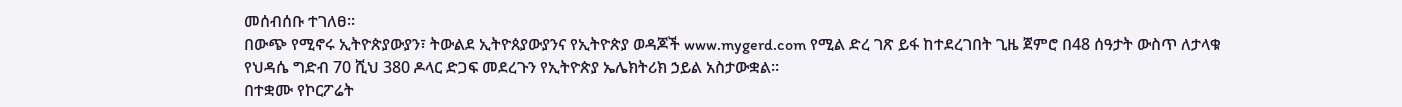መሰብሰቡ ተገለፀ፡፡
በውጭ የሚኖሩ ኢትዮጵያውያን፣ ትውልደ ኢትዮጰያውያንና የኢትዮጵያ ወዳጆች www.mygerd.com የሚል ድረ ገጽ ይፋ ከተደረገበት ጊዜ ጀምሮ በ48 ሰዓታት ውስጥ ለታላቁ የህዳሴ ግድብ 70 ሺህ 380 ዶላር ድጋፍ መደረጉን የኢትዮጵያ ኤሌክትሪክ ኃይል አስታውቋል፡፡
በተቋሙ የኮርፖሬት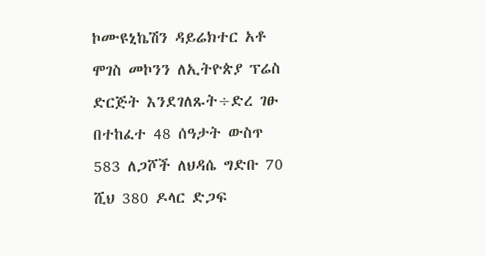ኮሙዩኒኬሽን ዳይሬክተር አቶ ሞገስ መኮንን ለኢትዮጵያ ፕሬስ ድርጅት እንደገለጹት÷ድረ ገፁ በተከፈተ 48 ሰዓታት ውስጥ 583 ለጋሾች ለህዳሴ ግድቡ 70 ሺህ 380 ዶላር ድጋፍ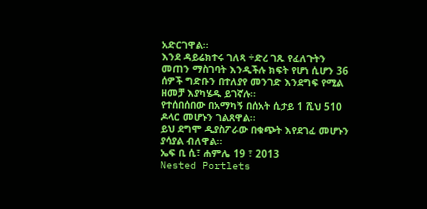አድርገዋል፡፡
እንደ ዳይሬክተሩ ገለጻ ÷ድረ ገጹ የፈለጉትን መጠን ማስገባት እንዲችሉ ክፍት የሆነ ሲሆን 36 ሰዎች ግድቡን በተለያየ መንገድ እንደግፍ የሚል ዘመቻ እያካሄዱ ይገኛሉ፡፡
የተሰበሰበው በአማካኝ በሰአት ሲታይ 1 ሺህ 510 ዶላር መሆኑን ገልጸዋል፡፡
ይህ ደግሞ ዲያስፖራው በቁጭት እየደገፈ መሆኑን ያሳያል ብለዋል፡፡
ኤፍ ቢ ሲ፣ ሐምሌ 19 ፣ 2013
Nested Portlets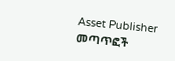Asset Publisher
መጣጥፎች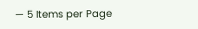— 5 Items per Page